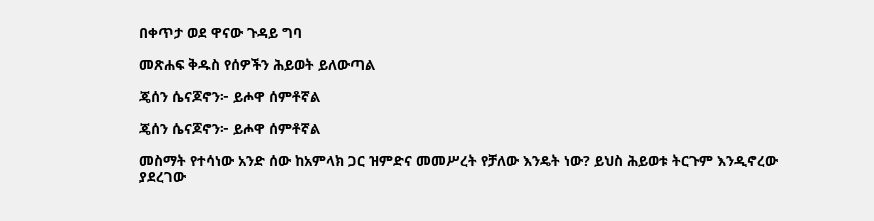በቀጥታ ወደ ዋናው ጉዳይ ግባ

መጽሐፍ ቅዱስ የሰዎችን ሕይወት ይለውጣል

ጄሰን ሴናጆኖን፦ ይሖዋ ሰምቶኛል

ጄሰን ሴናጆኖን፦ ይሖዋ ሰምቶኛል

መስማት የተሳነው አንድ ሰው ከአምላክ ጋር ዝምድና መመሥረት የቻለው እንዴት ነው? ይህስ ሕይወቱ ትርጉም እንዲኖረው ያደረገው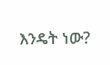እንዴት ነው?